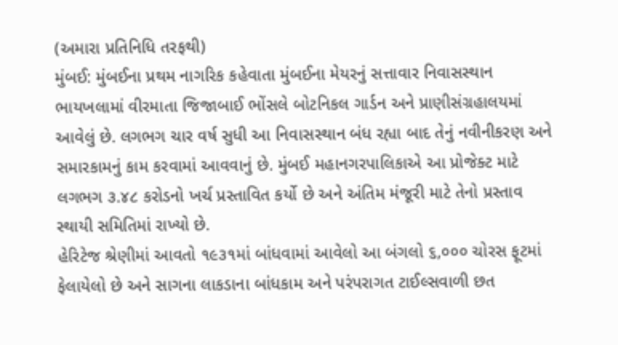(અમારા પ્રતિનિધિ તરફથી)
મુંબઈ: મુંબઈના પ્રથમ નાગરિક કહેવાતા મુંબઈના મેયરનું સત્તાવાર નિવાસસ્થાન ભાયખલામાં વીરમાતા જિજાબાઈ ભોંસલે બોટનિકલ ગાર્ડન અને પ્રાણીસંગ્રહાલયમાં આવેલું છે. લગભગ ચાર વર્ષ સુધી આ નિવાસસ્થાન બંધ રહ્યા બાદ તેનું નવીનીકરણ અને સમારકામનું કામ કરવામાં આવવાનું છે. મુંબઈ મહાનગરપાલિકાએ આ પ્રોજેક્ટ માટે લગભગ ૩.૪૮ કરોડનો ખર્ચ પ્રસ્તાવિત કર્યો છે અને અંતિમ મંજૂરી માટે તેનો પ્રસ્તાવ સ્થાયી સમિતિમાં રાખ્યો છે.
હેરિટેજ શ્રેણીમાં આવતો ૧૯૩૧માં બાંધવામાં આવેલો આ બંગલો ૬,૦૦૦ ચોરસ ફૂટમાં ફેલાયેલો છે અને સાગના લાકડાના બાંધકામ અને પરંપરાગત ટાઈલ્સવાળી છત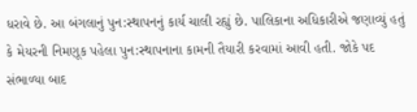ધરાવે છે. આ બંગલાનું પુન:સ્થાપનનું કાર્ય ચાલી રહ્યું છે. પાલિકાના અધિકારીએ જણાવ્યું હતું કે મેયરની નિમણૂક પહેલા પુન:સ્થાપનાના કામની તૈયારી કરવામાં આવી હતી. જોકે પદ સંભાળ્યા બાદ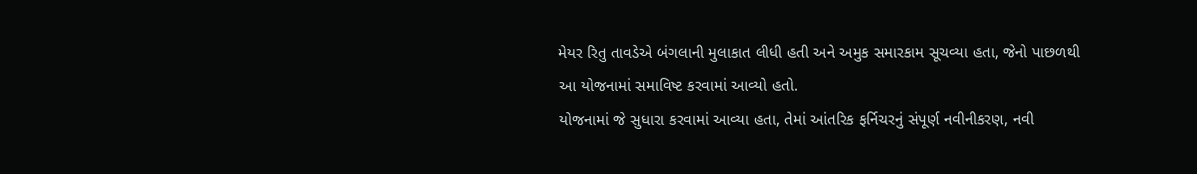મેયર રિતુ તાવડેએ બંગલાની મુલાકાત લીધી હતી અને અમુક સમારકામ સૂચવ્યા હતા, જેનો પાછળથી આ યોજનામાં સમાવિષ્ટ કરવામાં આવ્યો હતો.
યોજનામાં જે સુધારા કરવામાં આવ્યા હતા, તેમાં આંતરિક ફર્નિચરનું સંપૂર્ણ નવીનીકરણ, નવી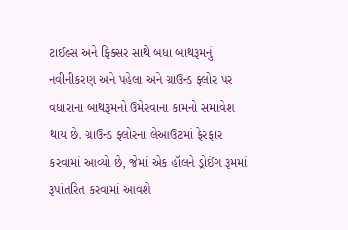ટાઈલ્સ અને ફિક્સર સાથે બધા બાથરૂમનું નવીનીકરણ અને પહેલા અને ગ્રાઉન્ડ ફ્લોર પર વધારાના બાથરૂમનો ઉમેરવાના કામનો સમાવેશ થાય છે. ગ્રાઉન્ડ ફ્લોરના લેઆઉટમાં ફેરફાર કરવામાં આવ્યો છે, જેમાં એક હૉલને ડ્રોઈંગ રૂમમાં રૂપાંતરિત કરવામાં આવશે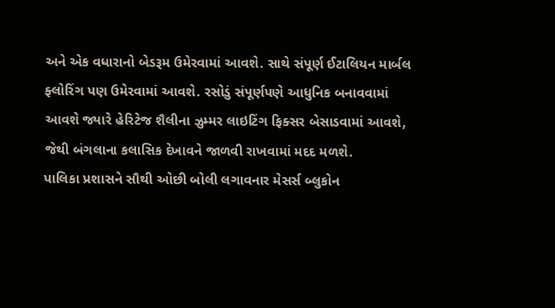અને એક વધારાનો બેડરૂમ ઉમેરવામાં આવશે. સાથે સંપૂર્ણ ઈટાલિયન માર્બલ ફ્લોરિંગ પણ ઉમેરવામાં આવશે. રસોડું સંપૂર્ણપણે આધુનિક બનાવવામાં આવશે જ્યારે હેરિટેજ શૈલીના ઝુમ્મર લાઇટિંગ ફિક્સર બેસાડવામાં આવશે, જેથી બંગલાના કલાસિક દેખાવને જાળવી રાખવામાં મદદ મળશે.
પાલિકા પ્રશાસને સૌથી ઓછી બોલી લગાવનાર મેસર્સ બ્લુકોન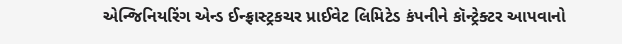એન્જિનિયરિંગ એન્ડ ઈન્ફ્રાસ્ટ્રકચર પ્રાઈવેટ લિમિટેડ કંપનીને કૉન્ટ્રેક્ટર આપવાનો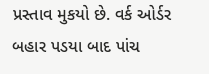પ્રસ્તાવ મુકયો છે. વર્ક ઓર્ડર બહાર પડયા બાદ પાંચ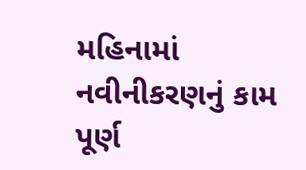મહિનામાં નવીનીકરણનું કામ પૂર્ણ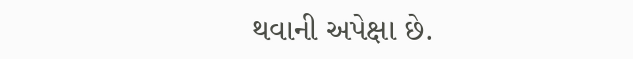થવાની અપેક્ષા છે.